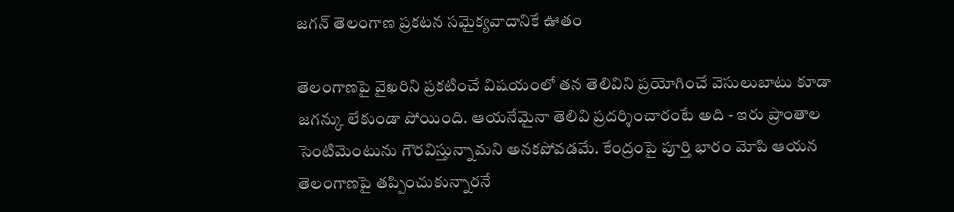జగన్ తెలంగాణ ప్రకటన సమైక్యవాదానికే ఊతం

తెలంగాణపై వైఖరిని ప్రకటించే విషయంలో తన తెలివిని ప్రయోగించే వెసులుబాటు కూడా జగన్కు లేకుండా పోయింది. ఆయనేమైనా తెలివి ప్రదర్శించారంటే అది - ఇరు ప్రాంతాల సెంటిమెంటును గౌరవిస్తున్నామని అనకపోవడమే. కేంద్రంపై పూర్తి భారం మోపి ఆయన తెలంగాణపై తప్పించుకున్నారనే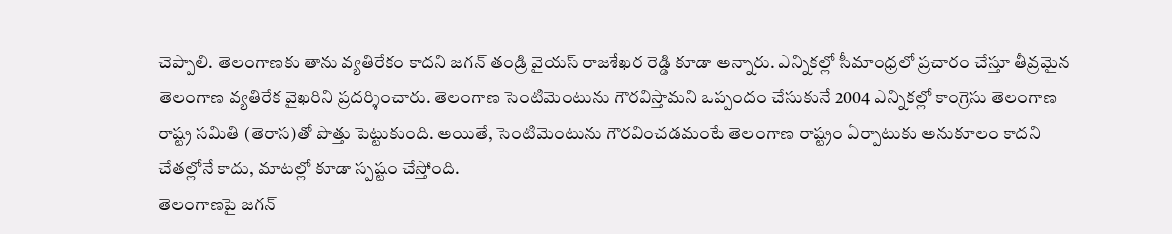చెప్పాలి. తెలంగాణకు తాను వ్యతిరేకం కాదని జగన్ తండ్రి వైయస్ రాజశేఖర రెడ్డి కూడా అన్నారు. ఎన్నికల్లో సీమాంధ్రలో ప్రచారం చేస్తూ తీవ్రమైన తెలంగాణ వ్యతిరేక వైఖరిని ప్రదర్శించారు. తెలంగాణ సెంటిమెంటును గౌరవిస్తామని ఒప్పందం చేసుకునే 2004 ఎన్నికల్లో కాంగ్రెసు తెలంగాణ రాష్ట్ర సమితి (తెరాస)తో పొత్తు పెట్టుకుంది. అయితే, సెంటిమెంటును గౌరవించడమంటే తెలంగాణ రాష్ట్రం ఏర్పాటుకు అనుకూలం కాదని చేతల్లోనే కాదు, మాటల్లో కూడా స్పష్టం చేస్తోంది.
తెలంగాణపై జగన్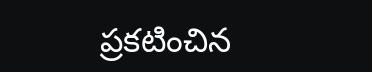ప్రకటించిన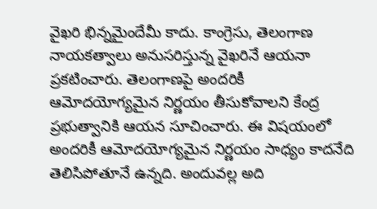వైఖరి భిన్నమైందేమీ కాదు. కాంగ్రెసు, తెలంగాణ నాయకత్వాలు అనుసరిస్తున్న వైఖరినే ఆయనా ప్రకటించారు. తెలంగాణపై అందరికీ ఆమోదయోగ్యమైన నిర్ణయం తీసుకోవాలని కేంద్ర ప్రభుత్వానికి ఆయన సూచించారు. ఈ విషయంలో అందరికీ ఆమోదయోగ్యమైన నిర్ణయం సాధ్యం కాదనేది తెలిసిపోతూనే ఉన్నది. అందువల్ల అది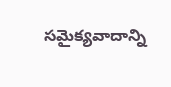సమైక్యవాదాన్ని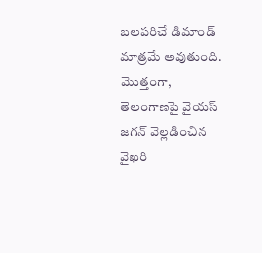బలపరిచే డిమాండ్ మాత్రమే అవుతుంది. మొత్తంగా, తెలంగాణపై వైయస్ జగన్ వెల్లడించిన వైఖరి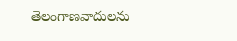తెలంగాణవాదులను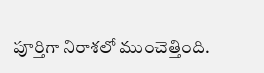పూర్తిగా నిరాశలో ముంచెత్తింది.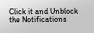Click it and Unblock the Notifications